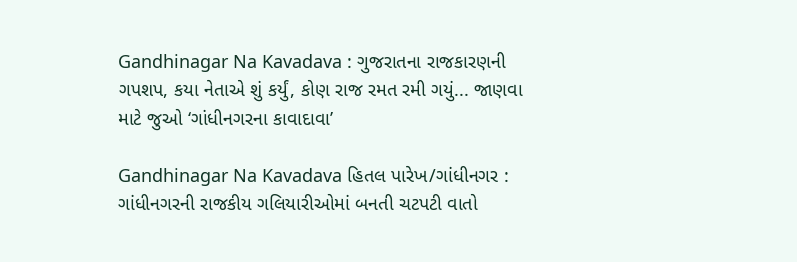Gandhinagar Na Kavadava : ગુજરાતના રાજકારણની ગપશપ, કયા નેતાએ શું કર્યું, કોણ રાજ રમત રમી ગયું... જાણવા માટે જુઓ ‘ગાંધીનગરના કાવાદાવા’

Gandhinagar Na Kavadava હિતલ પારેખ/ગાંધીનગર : ગાંધીનગરની રાજકીય ગલિયારીઓમાં બનતી ચટપટી વાતો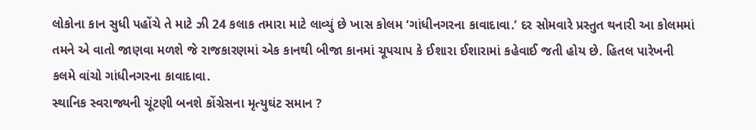લોકોના કાન સુધી પહોંચે તે માટે ઝી 24 કલાક તમારા માટે લાવ્યું છે ખાસ કોલમ ‘ગાંધીનગરના કાવાદાવા.’ દર સોમવારે પ્રસ્તુત થનારી આ કોલમમાં તમને એ વાતો જાણવા મળશે જે રાજકારણમાં એક કાનથી બીજા કાનમાં ચૂપચાપ કે ઈશારા ઈશારામાં કહેવાઈ જતી હોય છે. હિતલ પારેખની કલમે વાંચો ગાંધીનગરના કાવાદાવા.
સ્થાનિક સ્વરાજ્યની ચૂંટણી બનશે કોંગ્રેસના મૃત્યુઘંટ સમાન ?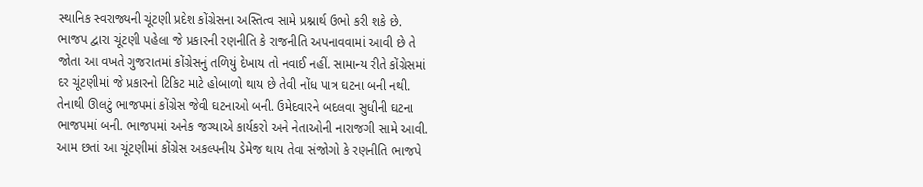સ્થાનિક સ્વરાજ્યની ચૂંટણી પ્રદેશ કોંગ્રેસના અસ્તિત્વ સામે પ્રશ્નાર્થ ઉભો કરી શકે છે. ભાજપ દ્વારા ચૂંટણી પહેલા જે પ્રકારની રણનીતિ કે રાજનીતિ અપનાવવામાં આવી છે તે જોતા આ વખતે ગુજરાતમાં કોંગ્રેસનું તળિયું દેખાય તો નવાઈ નહીં. સામાન્ય રીતે કોંગ્રેસમાં દર ચૂંટણીમાં જે પ્રકારનો ટિકિટ માટે હોબાળો થાય છે તેવી નોંધ પાત્ર ઘટના બની નથી. તેનાથી ઊલટું ભાજપમાં કોંગ્રેસ જેવી ઘટનાઓ બની. ઉમેદવારને બદલવા સુધીની ઘટના ભાજપમાં બની. ભાજપમાં અનેક જગ્યાએ કાર્યકરો અને નેતાઓની નારાજગી સામે આવી. આમ છતાં આ ચૂંટણીમાં કોંગ્રેસ અકલ્પનીય ડેમેજ થાય તેવા સંજોગો કે રણનીતિ ભાજપે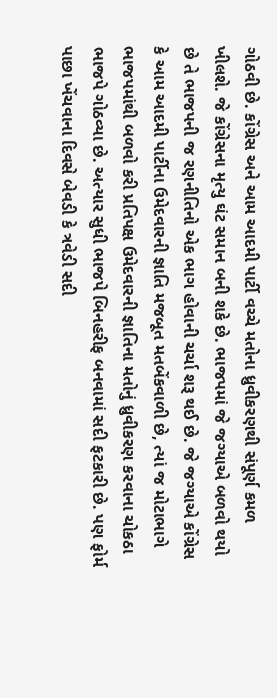ગોઠવી છે. કોંગ્રેસ અને આમ આદમી પાર્ટી વચ્ચે મતોના ધ્રુવીકરણથી સંપૂર્ણ કમળ ખીલશે. જે કોંગ્રેસના મૃત્યુ ઘંટ સમાન બની શકે છે. ભાજપમાં જે જગ્યાએ બળવો થયો છે તે ભાજપની જ રણનીતિનો એક ભાગ હોવાની ચર્ચા શરૂ થઈ છે. જે જગ્યાએ કોંગ્રેસ કે આમ આદમી પાર્ટીના ઉમેદવારની જ્ઞાતિ મજબૂત મતબેંકવાળી છે, ત્યાં જ મોટાભાગે ભાજપમાંથી બળવો કરી પ્રતિપક્ષ ઉમેદવારની જ્ઞાતિના મતોનું ધ્રુવીકરણ કરવાના ચોકઠા ભાજપે ગોઠવ્યા છે. અત્યાર સુધી ભાજપે બિનહરીફ બનવામાં સદી ફટકારી છે. પણ ફોર્મ પાછા ખેંચવાના દિવસે બેવડી કે ત્રવેડી સદી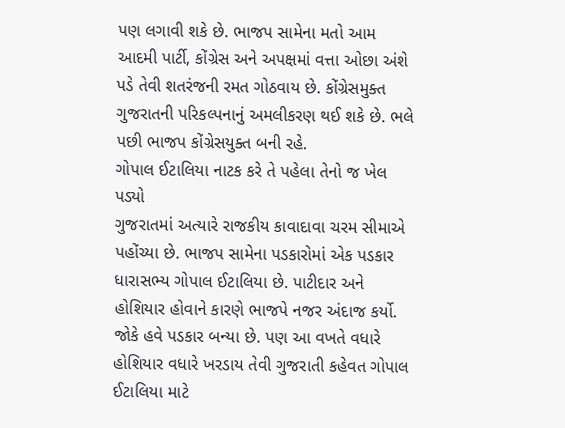પણ લગાવી શકે છે. ભાજપ સામેના મતો આમ આદમી પાર્ટી, કોંગ્રેસ અને અપક્ષમાં વત્તા ઓછા અંશે પડે તેવી શતરંજની રમત ગોઠવાય છે. કોંગ્રેસમુક્ત ગુજરાતની પરિકલ્પનાનું અમલીકરણ થઈ શકે છે. ભલે પછી ભાજપ કોંગ્રેસયુક્ત બની રહે.
ગોપાલ ઈટાલિયા નાટક કરે તે પહેલા તેનો જ ખેલ પડ્યો
ગુજરાતમાં અત્યારે રાજકીય કાવાદાવા ચરમ સીમાએ પહોંચ્યા છે. ભાજપ સામેના પડકારોમાં એક પડકાર ધારાસભ્ય ગોપાલ ઈટાલિયા છે. પાટીદાર અને હોશિયાર હોવાને કારણે ભાજપે નજર અંદાજ કર્યો. જોકે હવે પડકાર બન્યા છે. પણ આ વખતે વધારે હોશિયાર વધારે ખરડાય તેવી ગુજરાતી કહેવત ગોપાલ ઈટાલિયા માટે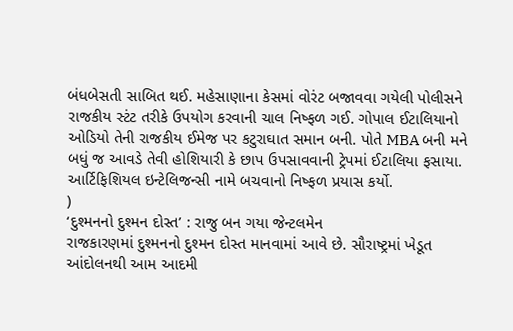બંધબેસતી સાબિત થઈ. મહેસાણાના કેસમાં વોરંટ બજાવવા ગયેલી પોલીસને રાજકીય સ્ટંટ તરીકે ઉપયોગ કરવાની ચાલ નિષ્ફળ ગઈ. ગોપાલ ઈટાલિયાનો ઓડિયો તેની રાજકીય ઈમેજ પર કટુરાઘાત સમાન બની. પોતે MBA બની મને બધું જ આવડે તેવી હોશિયારી કે છાપ ઉપસાવવાની ટ્રેપમાં ઈટાલિયા ફસાયા. આર્ટિફિશિયલ ઇન્ટેલિજન્સી નામે બચવાનો નિષ્ફળ પ્રયાસ કર્યો.
)
‘દુશ્મનનો દુશ્મન દોસ્ત’ : રાજુ બન ગયા જેન્ટલમેન
રાજકારણમાં દુશ્મનનો દુશ્મન દોસ્ત માનવામાં આવે છે. સૌરાષ્ટ્રમાં ખેડૂત આંદોલનથી આમ આદમી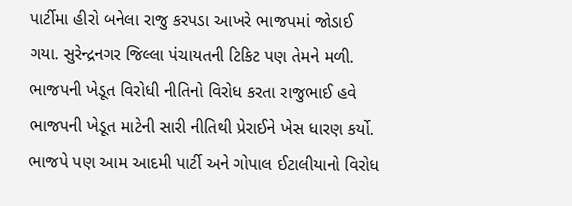પાર્ટીમા હીરો બનેલા રાજુ કરપડા આખરે ભાજપમાં જોડાઈ ગયા. સુરેન્દ્રનગર જિલ્લા પંચાયતની ટિકિટ પણ તેમને મળી. ભાજપની ખેડૂત વિરોધી નીતિનો વિરોધ કરતા રાજુભાઈ હવે ભાજપની ખેડૂત માટેની સારી નીતિથી પ્રેરાઈને ખેસ ધારણ કર્યો. ભાજપે પણ આમ આદમી પાર્ટી અને ગોપાલ ઈટાલીયાનો વિરોધ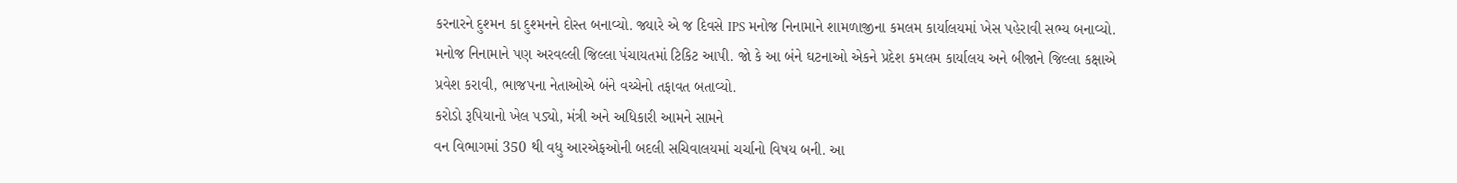કરનારને દુશ્મન કા દુશ્મનને દોસ્ત બનાવ્યો. જ્યારે એ જ દિવસે IPS મનોજ નિનામાને શામળાજીના કમલમ કાર્યાલયમાં ખેસ પહેરાવી સભ્ય બનાવ્યો. મનોજ નિનામાને પણ અરવલ્લી જિલ્લા પંચાયતમાં ટિકિટ આપી. જો કે આ બંને ઘટનાઓ એકને પ્રદેશ કમલમ કાર્યાલય અને બીજાને જિલ્લા કક્ષાએ પ્રવેશ કરાવી, ભાજપના નેતાઓએ બંને વચ્ચેનો તફાવત બતાવ્યો.
કરોડો રૂપિયાનો ખેલ પડ્યો, મંત્રી અને અધિકારી આમને સામને
વન વિભાગમાં 350 થી વધુ આરએફઓની બદલી સચિવાલયમાં ચર્ચાનો વિષય બની. આ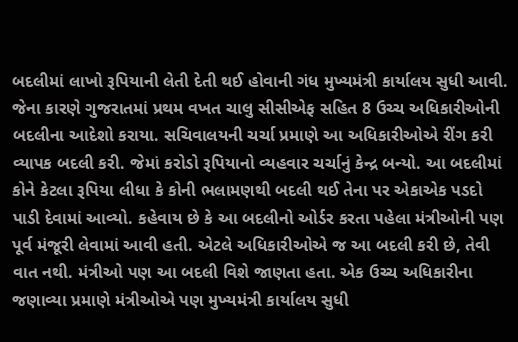બદલીમાં લાખો રૂપિયાની લેતી દેતી થઈ હોવાની ગંધ મુખ્યમંત્રી કાર્યાલય સુધી આવી. જેના કારણે ગુજરાતમાં પ્રથમ વખત ચાલુ સીસીએફ સહિત 8 ઉચ્ચ અધિકારીઓની બદલીના આદેશો કરાયા. સચિવાલયની ચર્ચા પ્રમાણે આ અધિકારીઓએ રીંગ કરી વ્યાપક બદલી કરી. જેમાં કરોડો રૂપિયાનો વ્યહવાર ચર્ચાનું કેન્દ્ર બન્યો. આ બદલીમાં કોને કેટલા રૂપિયા લીધા કે કોની ભલામણથી બદલી થઈ તેના પર એકાએક પડદો પાડી દેવામાં આવ્યો. કહેવાય છે કે આ બદલીનો ઓર્ડર કરતા પહેલા મંત્રીઓની પણ પૂર્વ મંજૂરી લેવામાં આવી હતી. એટલે અધિકારીઓએ જ આ બદલી કરી છે, તેવી વાત નથી. મંત્રીઓ પણ આ બદલી વિશે જાણતા હતા. એક ઉચ્ચ અધિકારીના જણાવ્યા પ્રમાણે મંત્રીઓએ પણ મુખ્યમંત્રી કાર્યાલય સુધી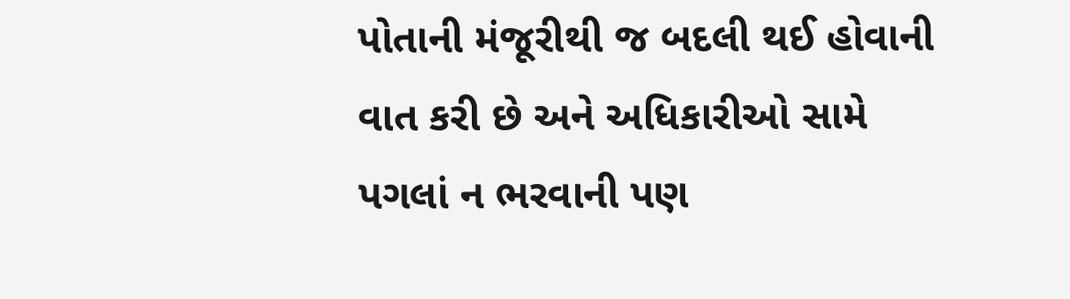પોતાની મંજૂરીથી જ બદલી થઈ હોવાની વાત કરી છે અને અધિકારીઓ સામે પગલાં ન ભરવાની પણ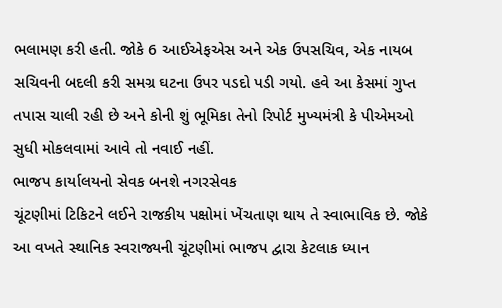ભલામણ કરી હતી. જોકે 6 આઈએફએસ અને એક ઉપસચિવ, એક નાયબ સચિવની બદલી કરી સમગ્ર ઘટના ઉપર પડદો પડી ગયો. હવે આ કેસમાં ગુપ્ત તપાસ ચાલી રહી છે અને કોની શું ભૂમિકા તેનો રિપોર્ટ મુખ્યમંત્રી કે પીએમઓ સુધી મોકલવામાં આવે તો નવાઈ નહીં.
ભાજપ કાર્યાલયનો સેવક બનશે નગરસેવક
ચૂંટણીમાં ટિકિટને લઈને રાજકીય પક્ષોમાં ખેંચતાણ થાય તે સ્વાભાવિક છે. જોકે આ વખતે સ્થાનિક સ્વરાજ્યની ચૂંટણીમાં ભાજપ દ્વારા કેટલાક ધ્યાન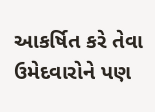આકર્ષિત કરે તેવા ઉમેદવારોને પણ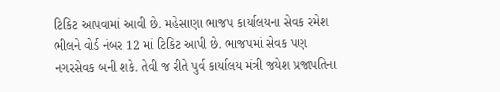ટિકિટ આપવામાં આવી છે. મહેસાણા ભાજપ કાર્યાલયના સેવક રમેશ ભીલને વોર્ડ નંબર 12 માં ટિકિટ આપી છે. ભાજપમાં સેવક પણ નગરસેવક બની શકે. તેવી જ રીતે પુર્વ કાર્યાલય મંત્રી જયેશ પ્રજાપતિના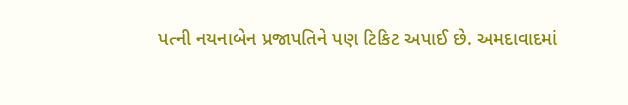પત્ની નયનાબેન પ્રજાપતિને પણ ટિકિટ અપાઈ છે. અમદાવાદમાં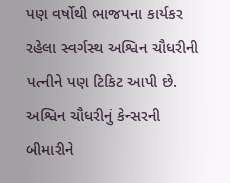પણ વર્ષોથી ભાજપના કાર્યકર રહેલા સ્વર્ગસ્થ અશ્વિન ચૌધરીની પત્નીને પણ ટિકિટ આપી છે. અશ્વિન ચૌધરીનું કેન્સરની બીમારીને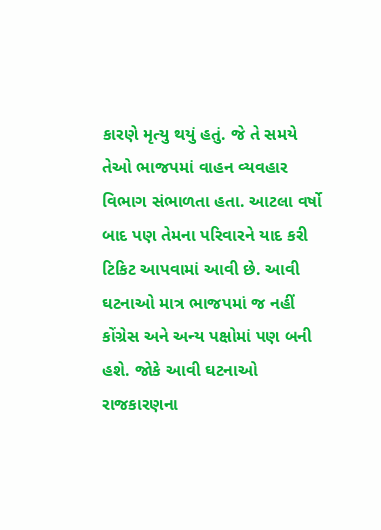કારણે મૃત્યુ થયું હતું. જે તે સમયે તેઓ ભાજપમાં વાહન વ્યવહાર વિભાગ સંભાળતા હતા. આટલા વર્ષો બાદ પણ તેમના પરિવારને યાદ કરી ટિકિટ આપવામાં આવી છે. આવી ઘટનાઓ માત્ર ભાજપમાં જ નહીં કોંગ્રેસ અને અન્ય પક્ષોમાં પણ બની હશે. જોકે આવી ઘટનાઓ રાજકારણના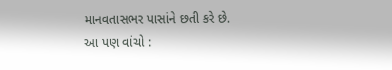માનવતાસભર પાસાંને છતી કરે છે.
આ પણ વાંચો :